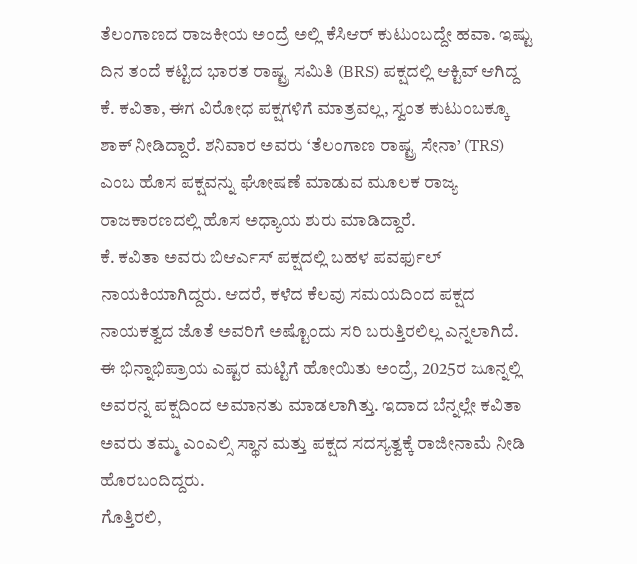ತೆಲಂಗಾಣದ ರಾಜಕೀಯ ಅಂದ್ರೆ ಅಲ್ಲಿ ಕೆಸಿಆರ್ ಕುಟುಂಬದ್ದೇ ಹವಾ. ಇಷ್ಟು ದಿನ ತಂದೆ ಕಟ್ಟಿದ ಭಾರತ ರಾಷ್ಟ್ರ ಸಮಿತಿ (BRS) ಪಕ್ಷದಲ್ಲಿ ಆಕ್ಟಿವ್ ಆಗಿದ್ದ ಕೆ. ಕವಿತಾ, ಈಗ ವಿರೋಧ ಪಕ್ಷಗಳಿಗೆ ಮಾತ್ರವಲ್ಲ, ಸ್ವಂತ ಕುಟುಂಬಕ್ಕೂ ಶಾಕ್ ನೀಡಿದ್ದಾರೆ. ಶನಿವಾರ ಅವರು ‘ತೆಲಂಗಾಣ ರಾಷ್ಟ್ರ ಸೇನಾ’ (TRS) ಎಂಬ ಹೊಸ ಪಕ್ಷವನ್ನು ಘೋಷಣೆ ಮಾಡುವ ಮೂಲಕ ರಾಜ್ಯ ರಾಜಕಾರಣದಲ್ಲಿ ಹೊಸ ಅಧ್ಯಾಯ ಶುರು ಮಾಡಿದ್ದಾರೆ.
ಕೆ. ಕವಿತಾ ಅವರು ಬಿಆರ್ಎಸ್ ಪಕ್ಷದಲ್ಲಿ ಬಹಳ ಪವರ್ಫುಲ್ ನಾಯಕಿಯಾಗಿದ್ದರು. ಆದರೆ, ಕಳೆದ ಕೆಲವು ಸಮಯದಿಂದ ಪಕ್ಷದ ನಾಯಕತ್ವದ ಜೊತೆ ಅವರಿಗೆ ಅಷ್ಟೊಂದು ಸರಿ ಬರುತ್ತಿರಲಿಲ್ಲ ಎನ್ನಲಾಗಿದೆ. ಈ ಭಿನ್ನಾಭಿಪ್ರಾಯ ಎಷ್ಟರ ಮಟ್ಟಿಗೆ ಹೋಯಿತು ಅಂದ್ರೆ, 2025ರ ಜೂನ್ನಲ್ಲಿ ಅವರನ್ನ ಪಕ್ಷದಿಂದ ಅಮಾನತು ಮಾಡಲಾಗಿತ್ತು. ಇದಾದ ಬೆನ್ನಲ್ಲೇ ಕವಿತಾ ಅವರು ತಮ್ಮ ಎಂಎಲ್ಸಿ ಸ್ಥಾನ ಮತ್ತು ಪಕ್ಷದ ಸದಸ್ಯತ್ವಕ್ಕೆ ರಾಜೀನಾಮೆ ನೀಡಿ ಹೊರಬಂದಿದ್ದರು.
ಗೊತ್ತಿರಲಿ,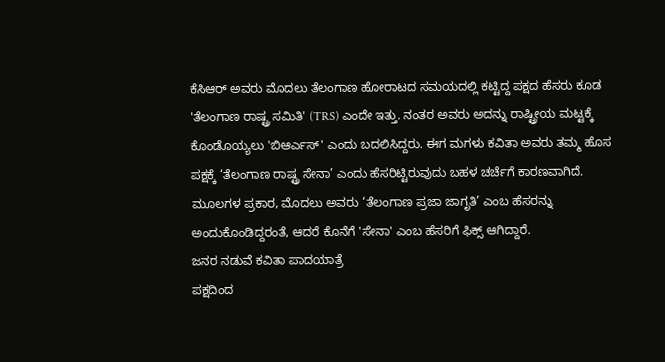ಕೆಸಿಆರ್ ಅವರು ಮೊದಲು ತೆಲಂಗಾಣ ಹೋರಾಟದ ಸಮಯದಲ್ಲಿ ಕಟ್ಟಿದ್ದ ಪಕ್ಷದ ಹೆಸರು ಕೂಡ 'ತೆಲಂಗಾಣ ರಾಷ್ಟ್ರ ಸಮಿತಿ' (TRS) ಎಂದೇ ಇತ್ತು. ನಂತರ ಅವರು ಅದನ್ನು ರಾಷ್ಟ್ರೀಯ ಮಟ್ಟಕ್ಕೆ ಕೊಂಡೊಯ್ಯಲು 'ಬಿಆರ್ಎಸ್' ಎಂದು ಬದಲಿಸಿದ್ದರು. ಈಗ ಮಗಳು ಕವಿತಾ ಅವರು ತಮ್ಮ ಹೊಸ ಪಕ್ಷಕ್ಕೆ ‘ತೆಲಂಗಾಣ ರಾಷ್ಟ್ರ ಸೇನಾ’ ಎಂದು ಹೆಸರಿಟ್ಟಿರುವುದು ಬಹಳ ಚರ್ಚೆಗೆ ಕಾರಣವಾಗಿದೆ. ಮೂಲಗಳ ಪ್ರಕಾರ, ಮೊದಲು ಅವರು ‘ತೆಲಂಗಾಣ ಪ್ರಜಾ ಜಾಗೃತಿ’ ಎಂಬ ಹೆಸರನ್ನು ಅಂದುಕೊಂಡಿದ್ದರಂತೆ, ಆದರೆ ಕೊನೆಗೆ 'ಸೇನಾ' ಎಂಬ ಹೆಸರಿಗೆ ಫಿಕ್ಸ್ ಆಗಿದ್ದಾರೆ.
ಜನರ ನಡುವೆ ಕವಿತಾ ಪಾದಯಾತ್ರೆ
ಪಕ್ಷದಿಂದ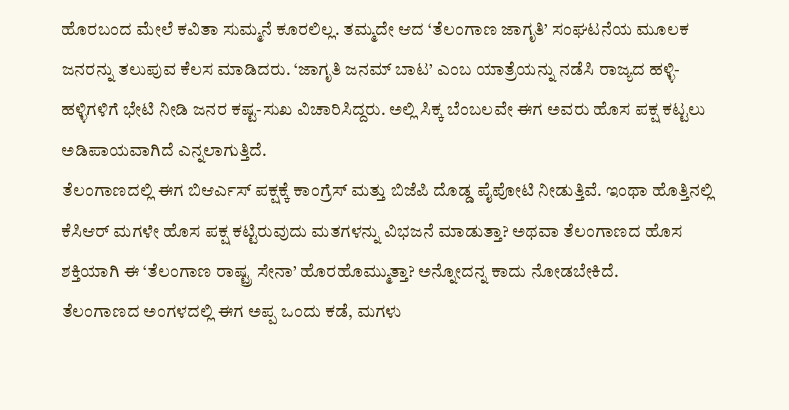ಹೊರಬಂದ ಮೇಲೆ ಕವಿತಾ ಸುಮ್ಮನೆ ಕೂರಲಿಲ್ಲ. ತಮ್ಮದೇ ಆದ ‘ತೆಲಂಗಾಣ ಜಾಗೃತಿ’ ಸಂಘಟನೆಯ ಮೂಲಕ ಜನರನ್ನು ತಲುಪುವ ಕೆಲಸ ಮಾಡಿದರು. ‘ಜಾಗೃತಿ ಜನಮ್ ಬಾಟ’ ಎಂಬ ಯಾತ್ರೆಯನ್ನು ನಡೆಸಿ ರಾಜ್ಯದ ಹಳ್ಳಿ-ಹಳ್ಳಿಗಳಿಗೆ ಭೇಟಿ ನೀಡಿ ಜನರ ಕಷ್ಟ-ಸುಖ ವಿಚಾರಿಸಿದ್ದರು. ಅಲ್ಲಿ ಸಿಕ್ಕ ಬೆಂಬಲವೇ ಈಗ ಅವರು ಹೊಸ ಪಕ್ಷ ಕಟ್ಟಲು ಅಡಿಪಾಯವಾಗಿದೆ ಎನ್ನಲಾಗುತ್ತಿದೆ.
ತೆಲಂಗಾಣದಲ್ಲಿ ಈಗ ಬಿಆರ್ಎಸ್ ಪಕ್ಷಕ್ಕೆ ಕಾಂಗ್ರೆಸ್ ಮತ್ತು ಬಿಜೆಪಿ ದೊಡ್ಡ ಪೈಪೋಟಿ ನೀಡುತ್ತಿವೆ. ಇಂಥಾ ಹೊತ್ತಿನಲ್ಲಿ ಕೆಸಿಆರ್ ಮಗಳೇ ಹೊಸ ಪಕ್ಷ ಕಟ್ಟಿರುವುದು ಮತಗಳನ್ನು ವಿಭಜನೆ ಮಾಡುತ್ತಾ? ಅಥವಾ ತೆಲಂಗಾಣದ ಹೊಸ ಶಕ್ತಿಯಾಗಿ ಈ ‘ತೆಲಂಗಾಣ ರಾಷ್ಟ್ರ ಸೇನಾ’ ಹೊರಹೊಮ್ಮುತ್ತಾ? ಅನ್ನೋದನ್ನ ಕಾದು ನೋಡಬೇಕಿದೆ.
ತೆಲಂಗಾಣದ ಅಂಗಳದಲ್ಲಿ ಈಗ ಅಪ್ಪ ಒಂದು ಕಡೆ, ಮಗಳು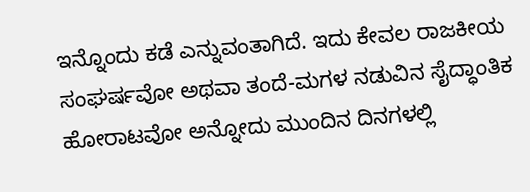ಇನ್ನೊಂದು ಕಡೆ ಎನ್ನುವಂತಾಗಿದೆ. ಇದು ಕೇವಲ ರಾಜಕೀಯ ಸಂಘರ್ಷವೋ ಅಥವಾ ತಂದೆ-ಮಗಳ ನಡುವಿನ ಸೈದ್ಧಾಂತಿಕ ಹೋರಾಟವೋ ಅನ್ನೋದು ಮುಂದಿನ ದಿನಗಳಲ್ಲಿ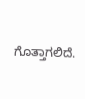ಗೊತ್ತಾಗಲಿದೆ.